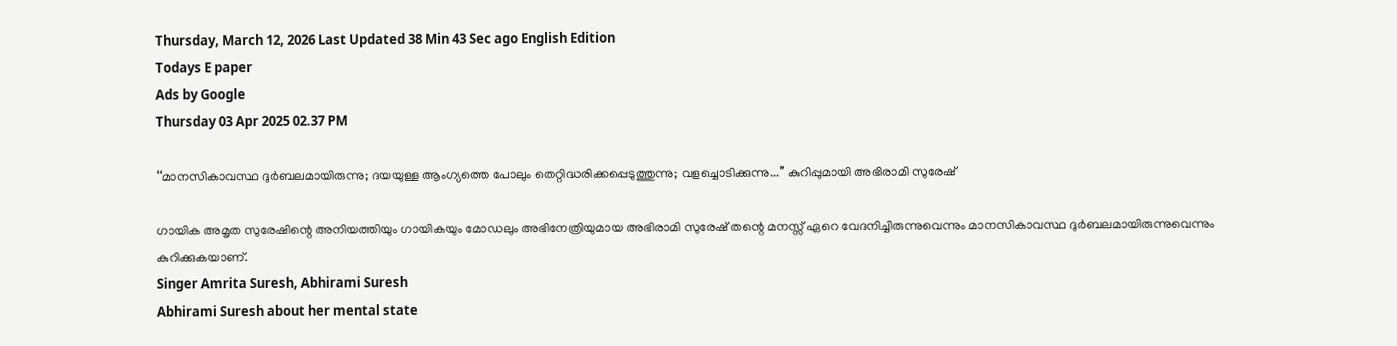Thursday, March 12, 2026 Last Updated 38 Min 43 Sec ago English Edition
Todays E paper
Ads by Google
Thursday 03 Apr 2025 02.37 PM

‘‘മാനസികാവസ്ഥ ദുർബലമായിരുന്നു; ദയയുള്ള ആംഗ്യത്തെ പോലും തെറ്റിദ്ധരിക്കപ്പെടുത്തുന്നു; വളച്ചൊടിക്കുന്നു...’’ കുറിപ്പുമായി അഭിരാമി സുരേഷ്

ഗായിക അമൃത സുരേഷിന്റെ അനിയത്തിയും ഗായികയും മോഡലും അഭിനേത്രിയുമായ അഭിരാമി സുരേഷ് തന്റെ മനസ്സ് ഏറെ വേദനിച്ചിരുന്നുവെന്നും മാനസികാവസ്ഥ ദുര്‍ബലമായിരുന്നുവെന്നും കുറിക്കുകയാണ്.
Singer Amrita Suresh, Abhirami Suresh
Abhirami Suresh about her mental state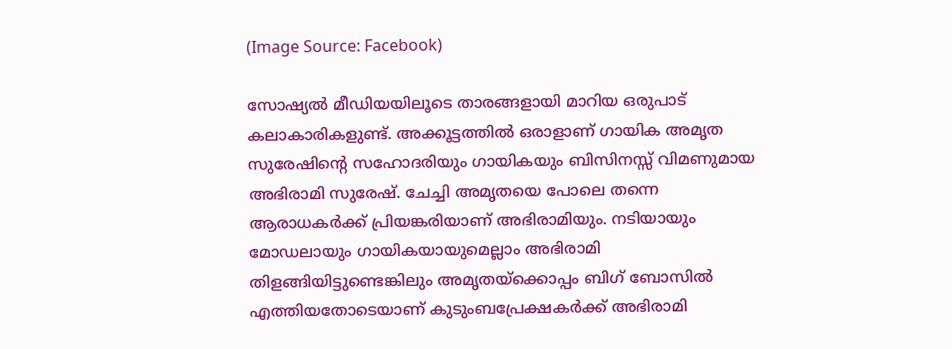(Image Source: Facebook)

സോഷ്യല്‍ മീഡിയയിലൂടെ താരങ്ങളായി മാറിയ ഒരുപാട് കലാകാരികളുണ്ട്. അക്കൂട്ടത്തില്‍ ഒരാളാണ് ഗായിക അമൃത സുരേഷിന്റെ സഹോദരിയും ഗായികയും ബിസിനസ്സ് വിമണുമായ അഭിരാമി സുരേഷ്. ചേച്ചി അമൃതയെ പോലെ തന്നെ ആരാധകർക്ക് പ്രിയങ്കരിയാണ് അഭിരാമിയും. നടിയായും മോഡലായും ഗായികയായുമെല്ലാം അഭിരാമി തിളങ്ങിയിട്ടുണ്ടെങ്കിലും അമൃതയ്‌ക്കൊപ്പം ബിഗ് ബോസില്‍ എത്തിയതോടെയാണ് കുടുംബപ്രേക്ഷകര്‍ക്ക് അഭിരാമി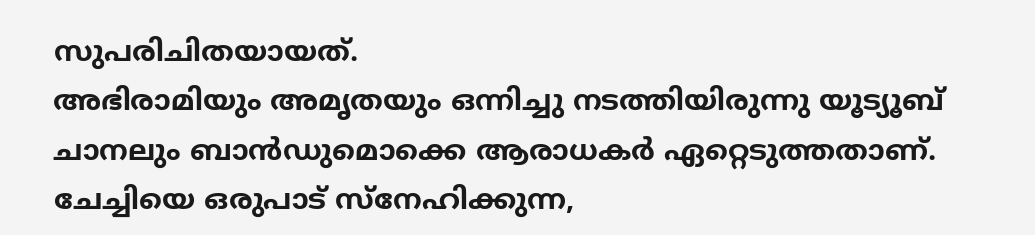സുപരിചിതയായത്.
അഭിരാമിയും അമൃതയും ഒന്നിച്ചു നടത്തിയിരുന്നു യൂട്യൂബ് ചാനലും ബാന്‍ഡുമൊക്കെ ആരാധകര്‍ ഏറ്റെടുത്തതാണ്. ചേച്ചിയെ ഒരുപാട് സ്നേഹിക്കുന്ന,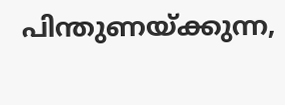പിന്തുണയ്ക്കുന്ന,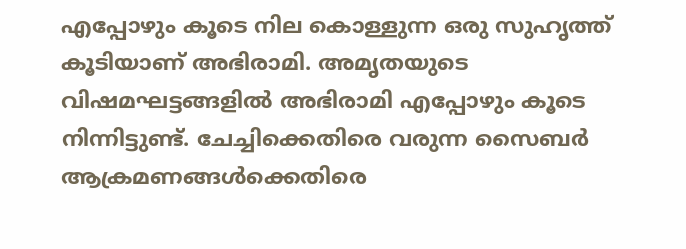എപ്പോഴും കൂടെ നില കൊള്ളുന്ന ഒരു സുഹൃത്ത് കൂടിയാണ് അഭിരാമി. അമൃതയുടെ വിഷമഘട്ടങ്ങളില്‍ അഭിരാമി എപ്പോഴും കൂടെ നിന്നിട്ടുണ്ട്. ചേച്ചിക്കെതിരെ വരുന്ന സൈബർ ആക്രമണങ്ങള്‍ക്കെതിരെ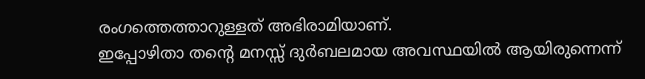രംഗത്തെത്താറുള്ളത് അഭിരാമിയാണ്.
ഇപ്പോഴിതാ തന്റെ മനസ്സ് ദുര്‍ബലമായ അവസ്ഥയില്‍ ആയിരുന്നെന്ന്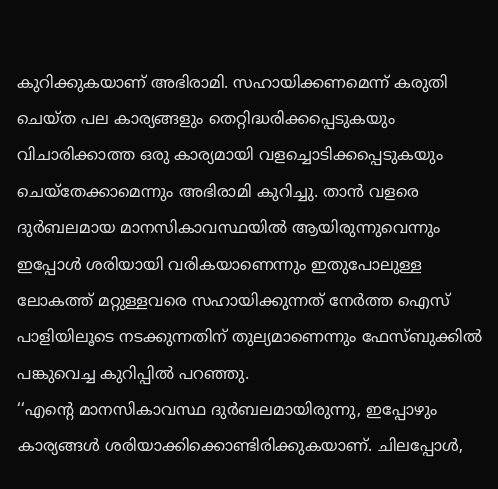കുറിക്കുകയാണ് അഭിരാമി. സഹായിക്കണമെന്ന് കരുതി ചെയ്ത പല കാര്യങ്ങളും തെറ്റിദ്ധരിക്കപ്പെടുകയും വിചാരിക്കാത്ത ഒരു കാര്യമായി വളച്ചൊടിക്കപ്പെടുകയും ചെയ്തേക്കാമെന്നും അഭിരാമി കുറിച്ചു. താൻ വളരെ ദുർബലമായ മാനസികാവസ്ഥയില്‍ ആയിരുന്നുവെന്നും ഇപ്പോള്‍ ശരിയായി വരികയാണെന്നും ഇതുപോലുള്ള ലോകത്ത് മറ്റുള്ളവരെ സഹായിക്കുന്നത് നേർത്ത ഐസ് പാളിയിലൂടെ നടക്കുന്നതിന് തുല്യമാണെന്നും ഫേസ്ബുക്കില്‍ പങ്കുവെച്ച കുറിപ്പില്‍ പറഞ്ഞു.
‘‘എന്റെ മാനസികാവസ്ഥ ദുർബലമായിരുന്നു, ഇപ്പോഴും കാര്യങ്ങൾ ശരിയാക്കിക്കൊണ്ടിരിക്കുകയാണ്. ചിലപ്പോൾ,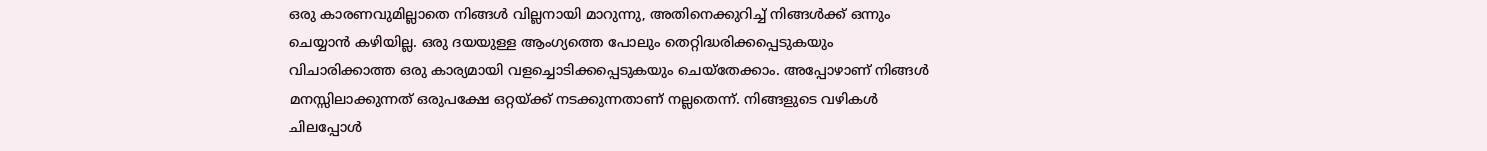ഒരു കാരണവുമില്ലാതെ നിങ്ങൾ വില്ലനായി മാറുന്നു, അതിനെക്കുറിച്ച് നിങ്ങൾക്ക് ഒന്നും ചെയ്യാൻ കഴിയില്ല. ഒരു ദയയുള്ള ആംഗ്യത്തെ പോലും തെറ്റിദ്ധരിക്കപ്പെടുകയും വിചാരിക്കാത്ത ഒരു കാര്യമായി വളച്ചൊടിക്കപ്പെടുകയും ചെയ്തേക്കാം. അപ്പോഴാണ് നിങ്ങൾ മനസ്സിലാക്കുന്നത് ഒരുപക്ഷേ ഒറ്റയ്ക്ക് നടക്കുന്നതാണ് നല്ലതെന്ന്. നിങ്ങളുടെ വഴികള്‍ ചിലപ്പോള്‍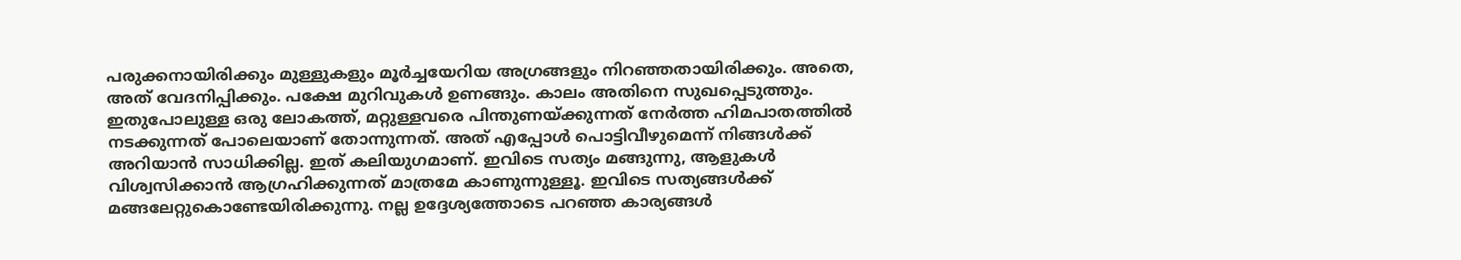പരുക്കനായിരിക്കും മുള്ളുകളും മൂർച്ചയേറിയ അഗ്രങ്ങളും നിറഞ്ഞതായിരിക്കും. അതെ, അത് വേദനിപ്പിക്കും. പക്ഷേ മുറിവുകൾ ഉണങ്ങും. കാലം അതിനെ സുഖപ്പെടുത്തും.
ഇതുപോലുള്ള ഒരു ലോകത്ത്, മറ്റുള്ളവരെ പിന്തുണയ്ക്കുന്നത് നേർത്ത ഹിമപാതത്തിൽ നടക്കുന്നത് പോലെയാണ് തോന്നുന്നത്. അത് എപ്പോള്‍ പൊട്ടിവീഴുമെന്ന് നിങ്ങള്‍ക്ക് അറിയാൻ സാധിക്കില്ല. ഇത് കലിയുഗമാണ്. ഇവിടെ സത്യം മങ്ങുന്നു, ആളുകൾ വിശ്വസിക്കാൻ ആഗ്രഹിക്കുന്നത് മാത്രമേ കാണുന്നുള്ളൂ. ഇവിടെ സത്യങ്ങള്‍ക്ക് മങ്ങലേറ്റുകൊണ്ടേയിരിക്കുന്നു. നല്ല ഉദ്ദേശ്യത്തോടെ പറഞ്ഞ കാര്യങ്ങള്‍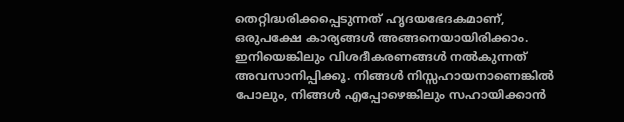തെറ്റിദ്ധരിക്കപ്പെടുന്നത് ഹൃദയഭേദകമാണ്, ഒരുപക്ഷേ കാര്യങ്ങൾ അങ്ങനെയായിരിക്കാം.
ഇനിയെങ്കിലും വിശദീകരണങ്ങള്‍ നല്‍കുന്നത് അവസാനിപ്പിക്കൂ. നിങ്ങൾ നിസ്സഹായനാണെങ്കിൽ പോലും, നിങ്ങൾ എപ്പോഴെങ്കിലും സഹായിക്കാൻ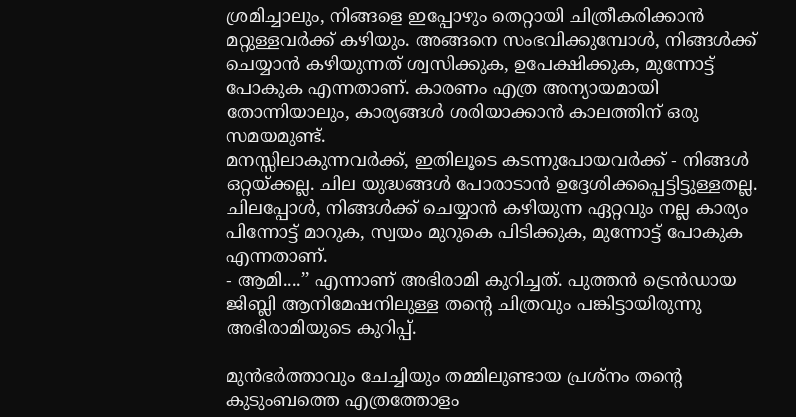ശ്രമിച്ചാലും, നിങ്ങളെ ഇപ്പോഴും തെറ്റായി ചിത്രീകരിക്കാൻ മറ്റുള്ളവര്‍ക്ക് കഴിയും. അങ്ങനെ സംഭവിക്കുമ്പോൾ, നിങ്ങൾക്ക് ചെയ്യാൻ കഴിയുന്നത് ശ്വസിക്കുക, ഉപേക്ഷിക്കുക, മുന്നോട്ട് പോകുക എന്നതാണ്. കാരണം എത്ര അന്യായമായി തോന്നിയാലും, കാര്യങ്ങൾ ശരിയാക്കാൻ കാലത്തിന് ഒരു സമയമുണ്ട്.
മനസ്സിലാകുന്നവർക്ക്, ഇതിലൂടെ കടന്നുപോയവർക്ക് - നിങ്ങൾ ഒറ്റയ്ക്കല്ല. ചില യുദ്ധങ്ങൾ പോരാടാൻ ഉദ്ദേശിക്കപ്പെട്ടിട്ടുള്ളതല്ല. ചിലപ്പോൾ, നിങ്ങൾക്ക് ചെയ്യാൻ കഴിയുന്ന ഏറ്റവും നല്ല കാര്യം പിന്നോട്ട് മാറുക, സ്വയം മുറുകെ പിടിക്കുക, മുന്നോട്ട് പോകുക എന്നതാണ്.
- ആമി....’’ എന്നാണ് അഭിരാമി കുറിച്ചത്. പുത്തന്‍ ട്രെന്‍ഡായ ജിബ്ലി ആനിമേഷനിലുള്ള തന്റെ ചിത്രവും പങ്കിട്ടായിരുന്നു അഭിരാമിയുടെ കുറിപ്പ്.

മുൻഭർത്താവും ചേച്ചിയും തമ്മിലുണ്ടായ പ്രശ്‌നം തന്റെ കുടുംബത്തെ എത്രത്തോളം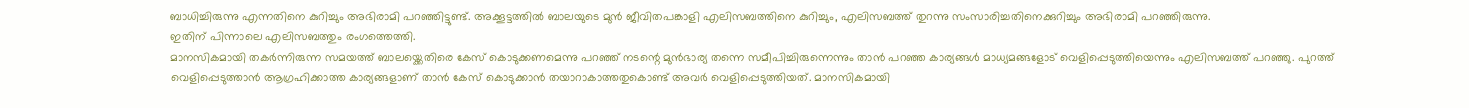ബാധിച്ചിരുന്നു എന്നതിനെ കുറിച്ചും അഭിരാമി പറഞ്ഞിട്ടുണ്ട്. അക്കൂട്ടത്തില്‍ ബാലയുടെ മുന്‍ ജീവിതപങ്കാളി എലിസബത്തിനെ കുറിച്ചും, എലിസബത്ത് തുറന്നു സംസാരിച്ചതിനെക്കുറിച്ചും അഭിരാമി പറഞ്ഞിരുന്നു.
ഇതിന് പിന്നാലെ എലിസബത്തും രംഗത്തെത്തി.
മാനസികമായി തകർന്നിരുന്ന സമയത്ത് ബാലയ്ക്കെതിരെ കേസ് കൊടുക്കണമെന്നു പറഞ്ഞ് നടന്റെ മുൻഭാര്യ തന്നെ സമീപിച്ചിരുന്നെന്നും താൻ പറഞ്ഞ കാര്യങ്ങള്‍ മാധ്യമങ്ങളോട് വെളിപ്പെടുത്തിയെന്നും എലിസബത്ത് പറഞ്ഞു. പുറത്ത് വെളിപ്പെടുത്താൻ ആഗ്രഹിക്കാത്ത കാര്യങ്ങളാണ് താൻ കേസ് കൊടുക്കാൻ തയാറാകാത്തതുകൊണ്ട് അവർ വെളിപ്പെടുത്തിയത്. മാനസികമായി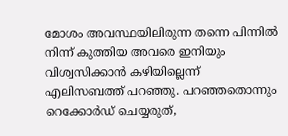മോശം അവസ്ഥയിലിരുന്ന തന്നെ പിന്നില്‍ നിന്ന് കുത്തിയ അവരെ ഇനിയും വിശ്വസിക്കാൻ കഴിയില്ലെന്ന് എലിസബത്ത് പറഞ്ഞു. പറഞ്ഞതൊന്നും റെക്കോർഡ് ചെയ്യരുത്,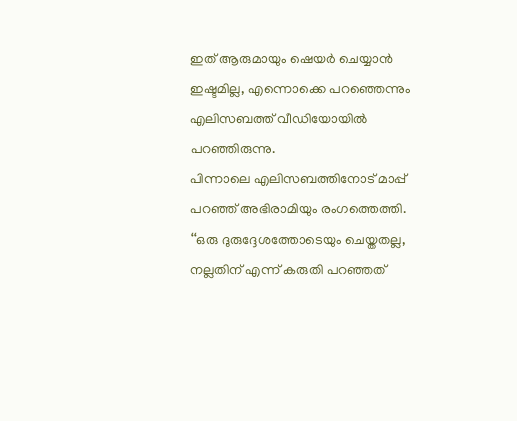ഇത് ആരുമായും ഷെയർ ചെയ്യാൻ ഇഷ്ടമില്ല, എന്നൊക്കെ പറഞ്ഞെന്നും എലിസബത്ത് വീഡിയോയില്‍ പറഞ്ഞിരുന്നു.
പിന്നാലെ എലിസബത്തിനോട് മാപ്പ് പറഞ്ഞ് അഭിരാമിയും രംഗത്തെത്തി. ‘‘ഒരു ദുരുദ്ദേശത്തോടെയും ചെയ്തതല്ല, നല്ലതിന് എന്ന് കരുതി പറഞ്ഞത്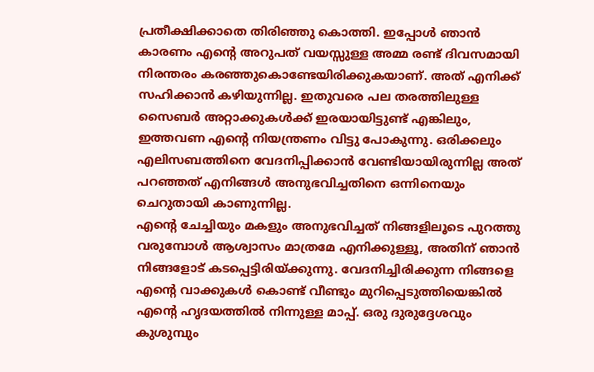പ്രതീക്ഷിക്കാതെ തിരിഞ്ഞു കൊത്തി. ഇപ്പോള്‍ ഞാൻ കാരണം എന്റെ അറുപത് വയസ്സുള്ള അമ്മ രണ്ട് ദിവസമായി നിരന്തരം കരഞ്ഞുകൊണ്ടേയിരിക്കുകയാണ്. അത് എനിക്ക് സഹിക്കാൻ കഴിയുന്നില്ല. ഇതുവരെ പല തരത്തിലുള്ള സൈബർ അറ്റാക്കുകള്‍ക്ക് ഇരയായിട്ടുണ്ട് എങ്കിലും, ഇത്തവണ എന്റെ നിയന്ത്രണം വിട്ടു പോകുന്നു. ഒരിക്കലും എലിസബത്തിനെ വേദനിപ്പിക്കാൻ വേണ്ടിയായിരുന്നില്ല അത് പറഞ്ഞത് എ‌നിങ്ങള്‍ അനുഭവിച്ചതിനെ ഒന്നിനെയും ചെറുതായി കാണുന്നില്ല.
എന്റെ ചേച്ചിയും മകളും അനുഭവിച്ചത് നിങ്ങളിലൂടെ പുറത്തു വരുമ്പോള്‍ ആശ്വാസം മാത്രമേ എനിക്കുള്ളൂ, അതിന് ഞാൻ നിങ്ങളോട് കടപ്പെട്ടിരിയ്ക്കുന്നു. വേദനിച്ചിരിക്കുന്ന നിങ്ങളെ എന്റെ വാക്കുകള്‍ കൊണ്ട് വീണ്ടും മുറിപ്പെടുത്തിയെങ്കില്‍ എന്റെ ഹൃദയത്തില്‍ നിന്നുള്ള മാപ്പ്. ഒരു ദുരുദ്ദേശവും കുശുമ്പും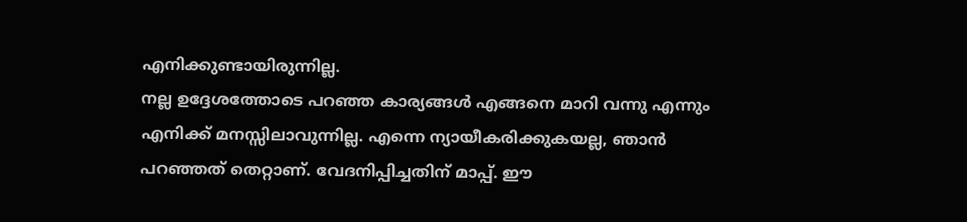എനിക്കുണ്ടായിരുന്നില്ല.
നല്ല ഉദ്ദേശത്തോടെ പറഞ്ഞ കാര്യങ്ങള്‍ എങ്ങനെ മാറി വന്നു എന്നും എനിക്ക് മനസ്സിലാവുന്നില്ല. എന്നെ ന്യായീകരിക്കുകയല്ല, ഞാൻ പറഞ്ഞത് തെറ്റാണ്. വേദനിപ്പിച്ചതിന് മാപ്പ്. ഈ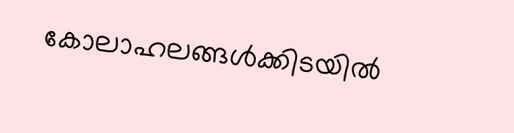കോലാഹലങ്ങള്‍ക്കിടയില്‍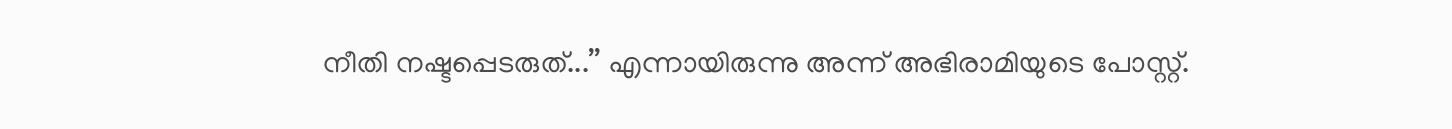നീതി നഷ്ടപ്പെടരുത്...’’ എന്നായിരുന്നു അന്ന് അഭിരാമിയുടെ പോസ്റ്റ്.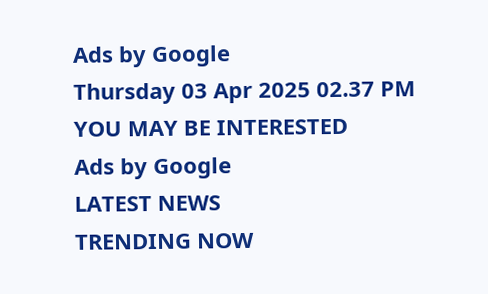Ads by Google
Thursday 03 Apr 2025 02.37 PM
YOU MAY BE INTERESTED
Ads by Google
LATEST NEWS
TRENDING NOW